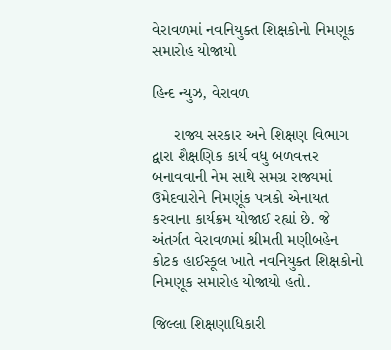વેરાવળમાં નવનિયુક્ત શિક્ષકોનો નિમણૂક સમારોહ યોજાયો

હિન્દ ન્યુઝ, વેરાવળ

     રાજ્ય સરકાર અને શિક્ષણ વિભાગ દ્વારા શૈક્ષણિક કાર્ય વધુ બળવત્તર બનાવવાની નેમ સાથે સમગ્ર રાજ્યમાં ઉમેદવારોને નિમણૂંક પત્રકો એનાયત કરવાના કાર્યક્રમ યોજાઈ રહ્યાં છે. જે અંતર્ગત વેરાવળમાં શ્રીમતી મણીબહેન કોટક હાઈસ્કૂલ ખાતે નવનિયુક્ત શિક્ષકોનો નિમણૂક સમારોહ યોજાયો હતો.

જિલ્લા શિક્ષણાધિકારી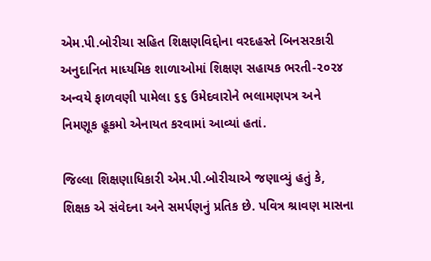એમ.પી.બોરીચા સહિત શિક્ષણવિદ્દોના વરદહસ્તે બિનસરકારી અનુદાનિત માધ્યમિક શાળાઓમાં શિક્ષણ સહાયક ભરતી-૨૦૨૪ અન્વયે ફાળવણી પામેલા ૬૬ ઉમેદવારોને ભલામણપત્ર અને નિમણૂક હૂકમો એનાયત કરવામાં આવ્યાં હતાં.

જિલ્લા શિક્ષણાધિકારી એમ.પી.બોરીચાએ જણાવ્યું હતું કે, શિક્ષક એ સંવેદના અને સમર્પણનું પ્રતિક છે. પવિત્ર શ્રાવણ માસના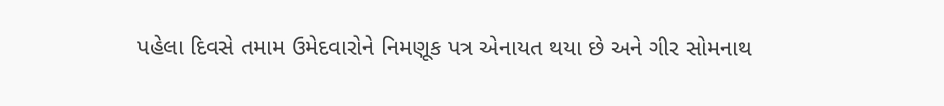પહેલા દિવસે તમામ ઉમેદવારોને નિમણૂક પત્ર એનાયત થયા છે અને ગીર સોમનાથ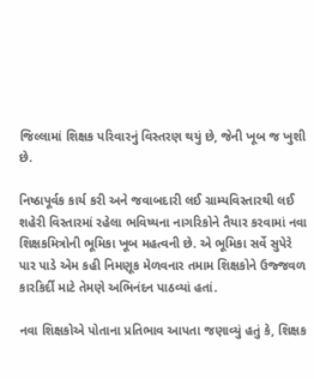જિલ્લામાં શિક્ષક પરિવારનું વિસ્તરણ થયું છે, જેની ખૂબ જ ખુશી છે.

નિષ્ઠાપૂર્વક કાર્ય કરી અને જવાબદારી લઈ ગ્રામ્યવિસ્તારથી લઈ શહેરી વિસ્તારમાં રહેલા ભવિષ્યના નાગરિકોને તૈયાર કરવામાં નવા શિક્ષકમિત્રોની ભૂમિકા ખૂબ મહત્વની છે. એ ભૂમિકા સર્વે સુપેરે પાર પાડે એમ કહી નિમણૂક મેળવનાર તમામ શિક્ષકોને ઉજ્જવળ કારકિર્દી માટે તેમણે અભિનંદન પાઠવ્યાં હતાં.

નવા શિક્ષકોએ પોતાના પ્રતિભાવ આપતા જણાવ્યું હતું કે, શિક્ષક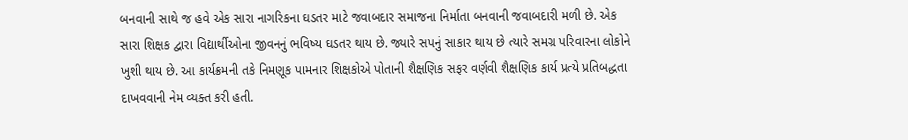બનવાની સાથે જ હવે એક સારા નાગરિકના ઘડતર માટે જવાબદાર સમાજના નિર્માતા બનવાની જવાબદારી મળી છે. એક સારા શિક્ષક દ્વારા વિદ્યાર્થીઓના જીવનનું ભવિષ્ય ઘડતર થાય છે. જ્યારે સપનું સાકાર થાય છે ત્યારે સમગ્ર પરિવારના લોકોને ખુશી થાય છે. આ કાર્યક્રમની તકે નિમણૂક પામનાર શિક્ષકોએ પોતાની શૈક્ષણિક સફર વર્ણવી શૈક્ષણિક કાર્ય પ્રત્યે પ્રતિબદ્ધતા દાખવવાની નેમ વ્યક્ત કરી હતી.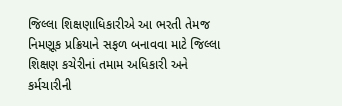જિલ્લા શિક્ષણાધિકારીએ આ ભરતી તેમજ નિમણૂક પ્રક્રિયાને સફળ બનાવવા માટે જિલ્લા શિક્ષણ કચેરીનાં તમામ અધિકારી અને કર્મચારીની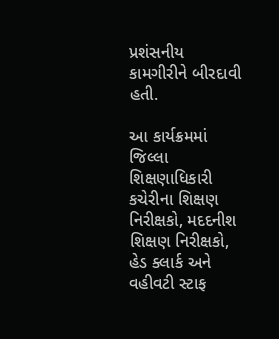પ્રશંસનીય કામગીરીને બીરદાવી હતી.

આ કાર્યક્રમમાં જિલ્લા શિક્ષણાધિકારી કચેરીના શિક્ષણ નિરીક્ષકો, મદદનીશ શિક્ષણ નિરીક્ષકો, હેડ ક્લાર્ક અને વહીવટી સ્ટાફ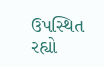ઉપસ્થિત રહ્યો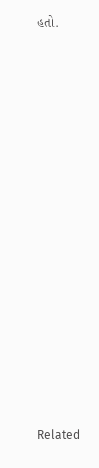હતો.















Related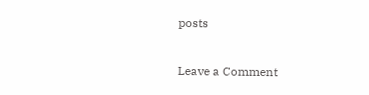posts

Leave a Comment